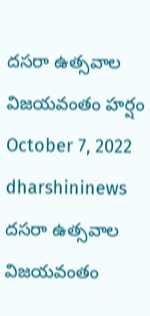దసరా ఉత్సవాల విజయవంతం హర్షం
October 7, 2022
dharshininews
దసరా ఉత్సవాల విజయవంతం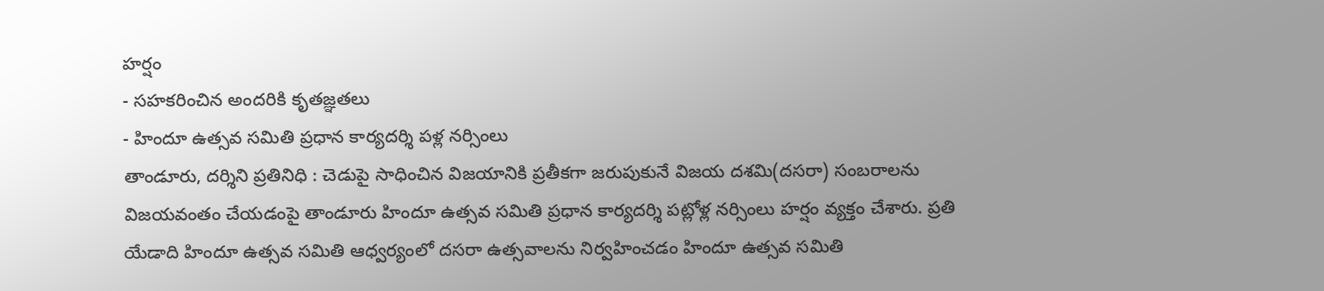హర్షం
- సహకరించిన అందరికి కృతజ్ఞతలు
- హిందూ ఉత్సవ సమితి ప్రధాన కార్యదర్శి పళ్ల నర్సింలు
తాండూరు, దర్శిని ప్రతినిధి : చెడుపై సాధించిన విజయానికి ప్రతీకగా జరుపుకునే విజయ దశమి(దసరా) సంబరాలను విజయవంతం చేయడంపై తాండూరు హిందూ ఉత్సవ సమితి ప్రధాన కార్యదర్శి పట్లోళ్ల నర్సింలు హర్షం వ్యక్తం చేశారు. ప్రతి యేడాది హిందూ ఉత్సవ సమితి ఆధ్వర్యంలో దసరా ఉత్సవాలను నిర్వహించడం హిందూ ఉత్సవ సమితి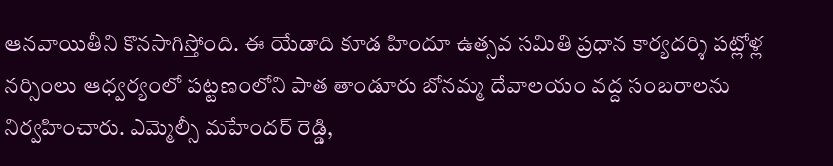ఆనవాయితీని కొనసాగిస్తోంది. ఈ యేడాది కూడ హిందూ ఉత్సవ సమితి ప్రధాన కార్యదర్శి పట్లోళ్ల నర్సింలు ఆధ్వర్యంలో పట్టణంలోని పాత తాండూరు బోనమ్మ దేవాలయం వద్ద సంబరాలను నిర్వహించారు. ఎమ్మెల్సీ మహేందర్ రెడ్డి,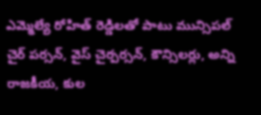ఎమ్మెల్యే రోహిత్ రెడ్డిలతో పాటు మున్సిపల్ చైర్ పర్సన్, వైస్ చైర్పర్సన్, కౌన్సిలర్లు, అన్ని రాజకీయ, కుల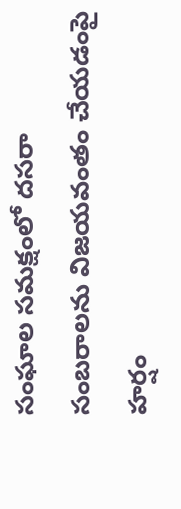సంఘాల సమక్షంలో దసరా సంబరాలను విజయవంతం చేయడంపై హర్షం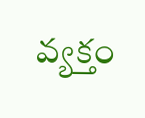వ్యక్తం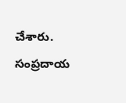చేశారు. సంప్రదాయ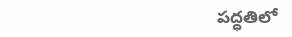పద్ధతిలో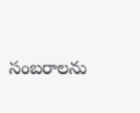సంబరాలను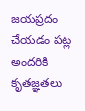జయప్రదం చేయడం పట్ల అందరికి కృతజ్ఞతలు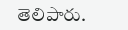తెలిపారు.